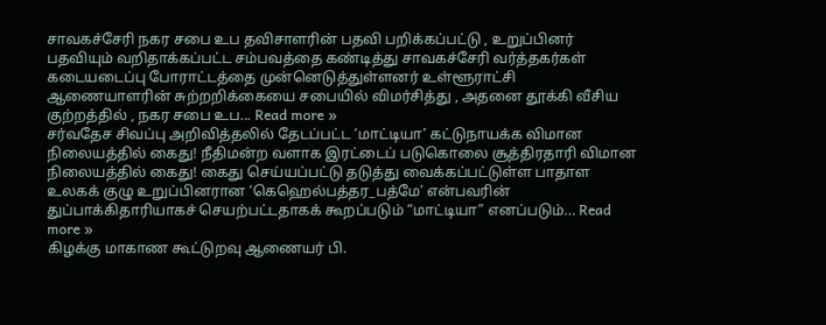சாவகச்சேரி நகர சபை உப தவிசாளரின் பதவி பறிக்கப்பட்டு , உறுப்பினர் பதவியும் வறிதாக்கப்பட்ட சம்பவத்தை கண்டித்து சாவகச்சேரி வர்த்தகர்கள் கடையடைப்பு போராட்டத்தை முன்னெடுத்துள்ளனர் உள்ளூராட்சி ஆணையாளரின் சுற்றறிக்கையை சபையில் விமர்சித்து , அதனை தூக்கி வீசிய குற்றத்தில் , நகர சபை உப... Read more »
சர்வதேச சிவப்பு அறிவித்தலில் தேடப்பட்ட ‘மாட்டியா’ கட்டுநாயக்க விமான நிலையத்தில் கைது! நீதிமன்ற வளாக இரட்டைப் படுகொலை சூத்திரதாரி விமான நிலையத்தில் கைது! கைது செய்யப்பட்டு தடுத்து வைக்கப்பட்டுள்ள பாதாள உலகக் குழு உறுப்பினரான ‘கெஹெல்பத்தர_பத்மே’ என்பவரின் துப்பாக்கிதாரியாகச் செயற்பட்டதாகக் கூறப்படும் “மாட்டியா” எனப்படும்... Read more »
கிழக்கு மாகாண கூட்டுறவு ஆணையர் பி.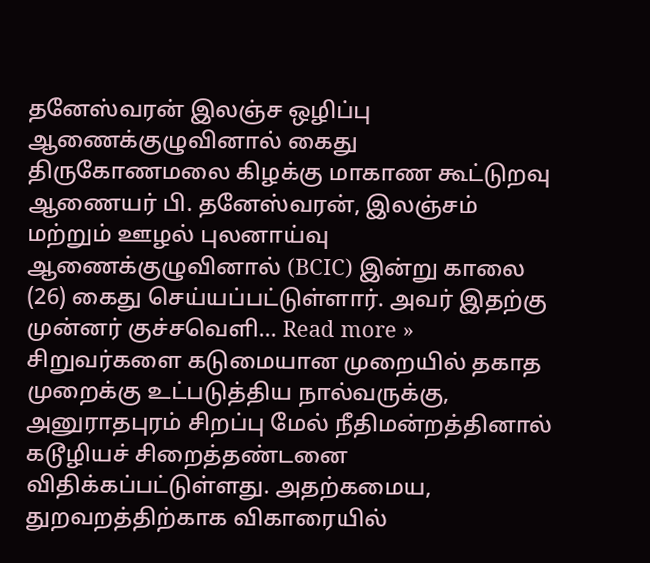தனேஸ்வரன் இலஞ்ச ஒழிப்பு ஆணைக்குழுவினால் கைது திருகோணமலை கிழக்கு மாகாண கூட்டுறவு ஆணையர் பி. தனேஸ்வரன், இலஞ்சம் மற்றும் ஊழல் புலனாய்வு ஆணைக்குழுவினால் (BCIC) இன்று காலை (26) கைது செய்யப்பட்டுள்ளார். அவர் இதற்கு முன்னர் குச்சவெளி... Read more »
சிறுவர்களை கடுமையான முறையில் தகாத முறைக்கு உட்படுத்திய நால்வருக்கு, அனுராதபுரம் சிறப்பு மேல் நீதிமன்றத்தினால் கடூழியச் சிறைத்தண்டனை விதிக்கப்பட்டுள்ளது. அதற்கமைய, துறவறத்திற்காக விகாரையில்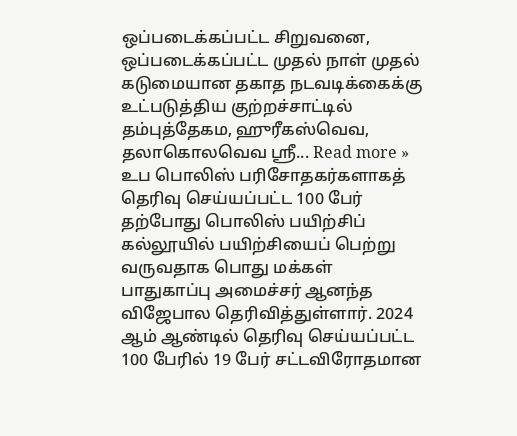ஒப்படைக்கப்பட்ட சிறுவனை, ஒப்படைக்கப்பட்ட முதல் நாள் முதல் கடுமையான தகாத நடவடிக்கைக்கு உட்படுத்திய குற்றச்சாட்டில் தம்புத்தேகம, ஹுரீகஸ்வெவ, தலாகொலவெவ ஸ்ரீ... Read more »
உப பொலிஸ் பரிசோதகர்களாகத் தெரிவு செய்யப்பட்ட 100 பேர் தற்போது பொலிஸ் பயிற்சிப் கல்லூயில் பயிற்சியைப் பெற்று வருவதாக பொது மக்கள் பாதுகாப்பு அமைச்சர் ஆனந்த விஜேபால தெரிவித்துள்ளார். 2024 ஆம் ஆண்டில் தெரிவு செய்யப்பட்ட 100 பேரில் 19 பேர் சட்டவிரோதமான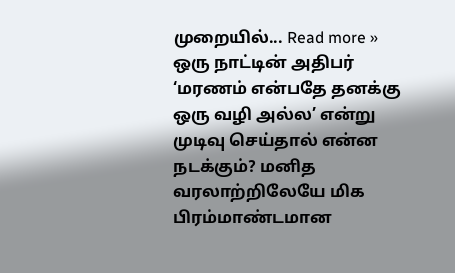முறையில்... Read more »
ஒரு நாட்டின் அதிபர் ‘மரணம் என்பதே தனக்கு ஒரு வழி அல்ல’ என்று முடிவு செய்தால் என்ன நடக்கும்? மனித வரலாற்றிலேயே மிக பிரம்மாண்டமான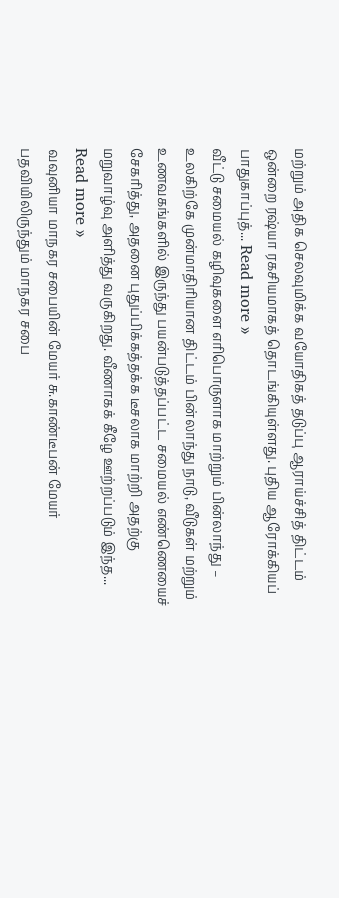மற்றும் அதிக செலவுமிக்க வயோதிகத் தடுப்பு ஆராய்ச்சித் திட்டம் ஒன்றை ரஷ்யா ரகசியமாகத் தொடங்கியுள்ளது. புதிய ஆரோக்கியப் பாதுகாப்புத்... Read more »
வீட்டு சமையல் கழிவுகளை எரிபொருளாக மாற்றும் பின்லாந்து – உலகிற்கே முன்மாதிரியான திட்டம் பின்லாந்து நாடு, வீடுகள் மற்றும் உணவகங்களில் இருந்து பயன்படுத்தப்பட்ட சமையல் எண்ணெயைச் சேகரித்து, அதனை புதுப்பிக்கத்தக்க டீசலாக மாற்றி அதற்கு மறுவாழ்வு அளித்து வருகிறது. வீணாகக் கீழே ஊற்றப்படும் இந்த... Read more »
வவுனியா மாநகர சபையின் மேயர் சு.காண்டீபன் மேயர் பதவியிலிருந்தும் மாநகர சபை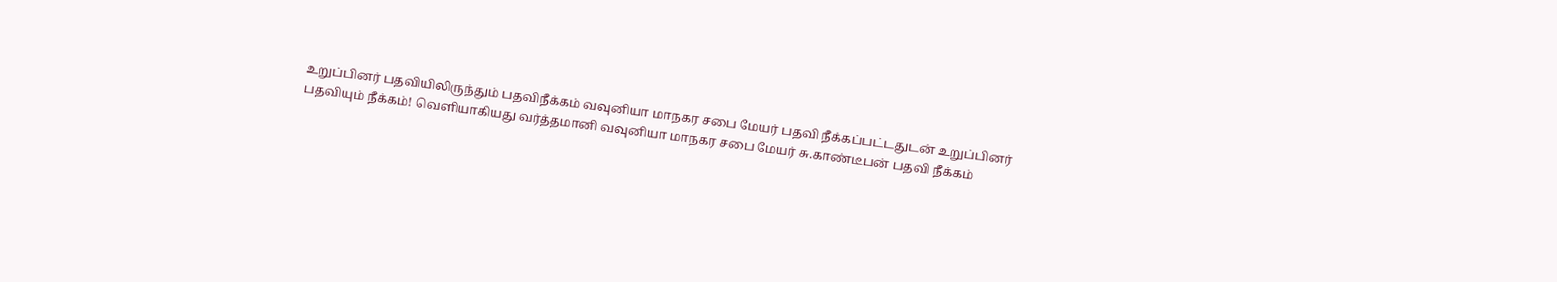உறுப்பினர் பதவியிலிருந்தும் பதவிநீக்கம் வவுனியா மாநகர சபை மேயர் பதவி நீக்கப்பட்டதுடன் உறுப்பினர் பதவியும் நீக்கம்! வெளியாகியது வர்த்தமானி வவுனியா மாநகர சபை மேயர் சு.காண்டீபன் பதவி நீக்கம்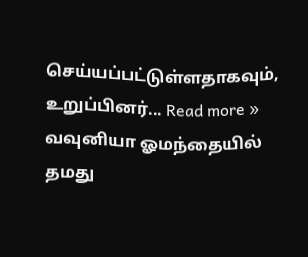செய்யப்பட்டுள்ளதாகவும், உறுப்பினர்... Read more »
வவுனியா ஓமந்தையில் தமது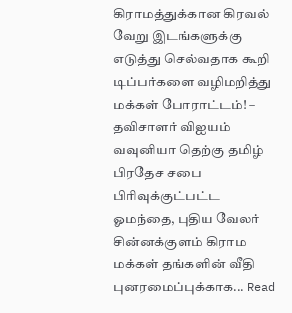கிராமத்துக்கான கிரவல் வேறு இடங்களுக்கு எடுத்து செல்வதாக கூறி டிப்பர்களை வழிமறித்து மக்கள் போராட்டம்! – தவிசாளர் விஐயம் வவுனியா தெற்கு தமிழ் பிரதேச சபை பிரிவுக்குட்பட்ட ஓமந்தை, புதிய வேலர் சின்னக்குளம் கிராம மக்கள் தங்களின் வீதி புனரமைப்புக்காக... Read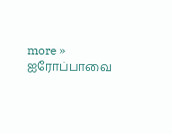more »
ஐரோப்பாவை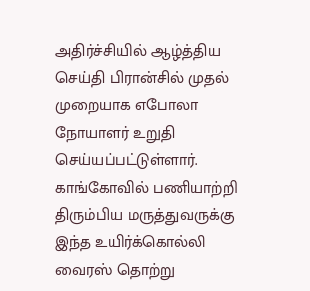அதிர்ச்சியில் ஆழ்த்திய செய்தி பிரான்சில் முதல் முறையாக எபோலா நோயாளர் உறுதி செய்யப்பட்டுள்ளார். காங்கோவில் பணியாற்றி திரும்பிய மருத்துவருக்கு இந்த உயிர்க்கொல்லி வைரஸ் தொற்று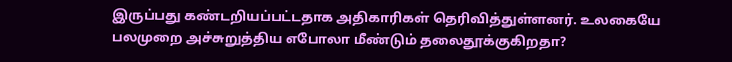இருப்பது கண்டறியப்பட்டதாக அதிகாரிகள் தெரிவித்துள்ளனர். உலகையே பலமுறை அச்சுறுத்திய எபோலா மீண்டும் தலைதூக்குகிறதா?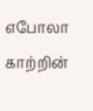எபோலா காற்றின்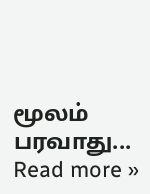மூலம் பரவாது... Read more »